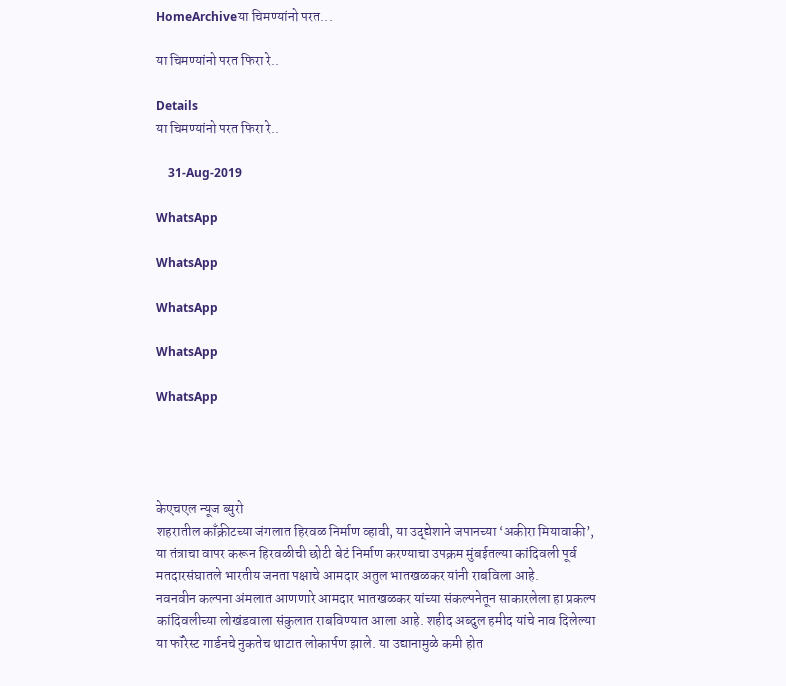HomeArchiveया चिमण्यांनो परत...

या चिमण्यांनो परत फिरा रे..

Details
या चिमण्यांनो परत फिरा रे..

    31-Aug-2019

WhatsApp

WhatsApp

WhatsApp

WhatsApp

WhatsApp




केएचएल न्यूज ब्युरो
शहरातील काँक्रीटच्या जंगलात हिरवळ निर्माण व्हावी, या उद्द्येशाने जपानच्या ‘अकीरा मियावाकी’, या तंत्राचा वापर करून हिरवळीची छोटी बेटं निर्माण करण्याचा उपक्रम मुंबईतल्या कांदिवली पूर्व मतदारसंघातले भारतीय जनता पक्षाचे आमदार अतुल भातखळकर यांनी राबविला आहे.
नवनवीन कल्पना अंमलात आणणारे आमदार भातखळकर यांच्या संकल्पनेतून साकारलेला हा प्रकल्प कांदिवलीच्या लोखंडवाला संकुलात राबविण्यात आला आहे. शहीद अब्दुल हमीद यांचे नाव दिलेल्या या फॉरेस्ट गार्डनचे नुकतेच थाटात लोकार्पण झाले. या उद्यानामुळे कमी होत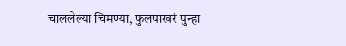चाललेल्या चिमण्या, फुलपाखरं पुन्हा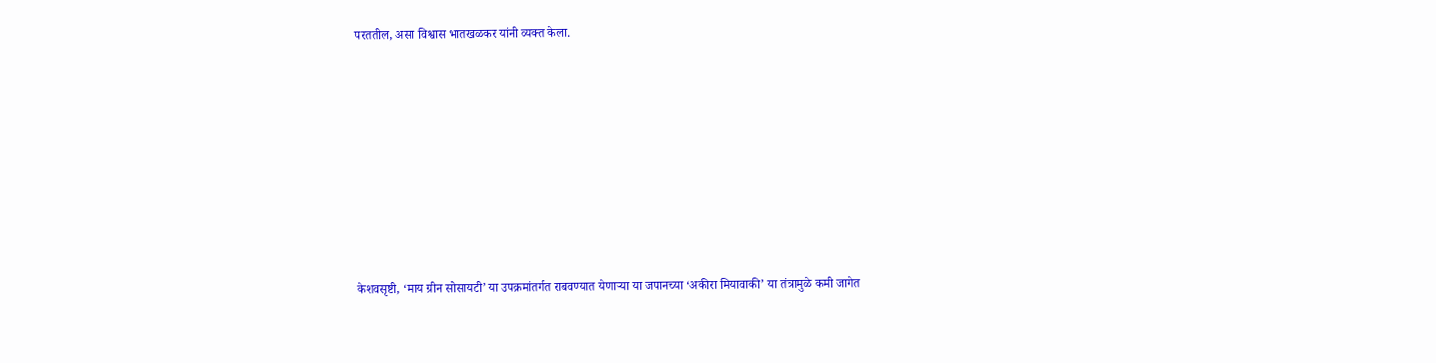परततील, असा विश्वास भातखळकर यांनी व्यक्त केला.









केशवसृष्टी, ‘माय ग्रीन सोसायटी’ या उपक्रमांतर्गत राबवण्यात येणाऱ्या या जपानच्या ‘अकीरा मियावाकी’ या तंत्रामुळे कमी जागेत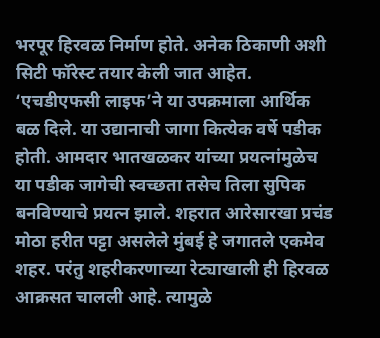भरपूर हिरवळ निर्माण होते. अनेक ठिकाणी अशी सिटी फॉरेस्ट तयार केली जात आहेत. ‘एचडीएफसी लाइफ’ने या उपक्रमाला आर्थिक बळ दिले. या उद्यानाची जागा कित्येक वर्षे पडीक होती. आमदार भातखळकर यांच्या प्रयत्नांमुळेच या पडीक जागेची स्वच्छता तसेच तिला सुपिक बनविण्याचे प्रयत्न झाले. शहरात आरेसारखा प्रचंड मोठा हरीत पट्टा असलेले मुंबई हे जगातले एकमेव शहर. परंतु शहरीकरणाच्या रेट्याखाली ही हिरवळ आक्रसत चालली आहे. त्यामुळे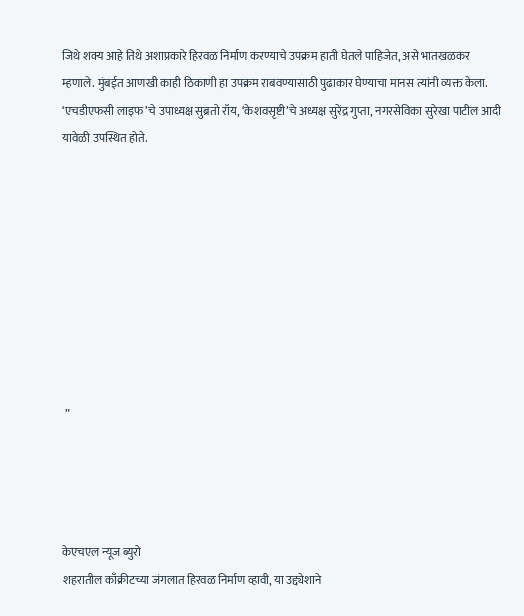जिथे शक्य आहे तिथे अशाप्रकारे हिरवळ निर्माण करण्याचे उपक्रम हाती घेतले पाहिजेत, असे भातखळकर म्हणाले. मुंबईत आणखी काही ठिकाणी हा उपक्रम राबवण्यासाठी पुढाकार घेण्याचा मानस त्यांनी व्यक्त केला. ‘एचडीएफसी लाइफ’चे उपाध्यक्ष सुब्रतो रॉय, ‘केशवसृष्टी’चे अध्यक्ष सुरेंद्र गुप्ता, नगरसेविका सुरेखा पाटील आदी यावेळी उपस्थित होते.









 ”




केएचएल न्यूज ब्युरो
शहरातील काँक्रीटच्या जंगलात हिरवळ निर्माण व्हावी, या उद्द्येशाने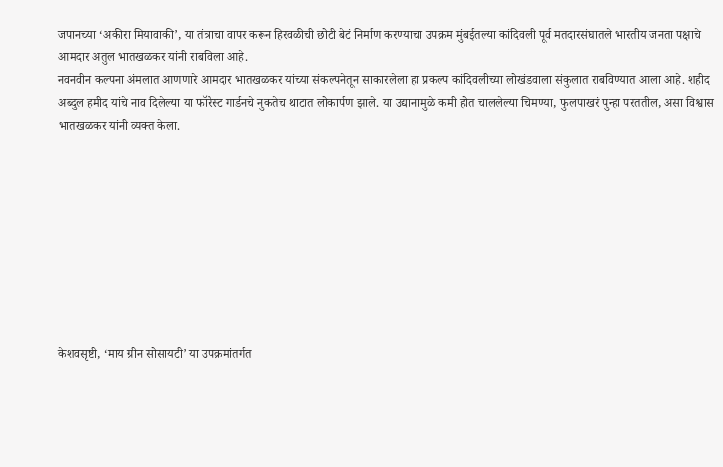जपानच्या ‘अकीरा मियावाकी’, या तंत्राचा वापर करून हिरवळीची छोटी बेटं निर्माण करण्याचा उपक्रम मुंबईतल्या कांदिवली पूर्व मतदारसंघातले भारतीय जनता पक्षाचे आमदार अतुल भातखळकर यांनी राबविला आहे.
नवनवीन कल्पना अंमलात आणणारे आमदार भातखळकर यांच्या संकल्पनेतून साकारलेला हा प्रकल्प कांदिवलीच्या लोखंडवाला संकुलात राबविण्यात आला आहे. शहीद अब्दुल हमीद यांचे नाव दिलेल्या या फॉरेस्ट गार्डनचे नुकतेच थाटात लोकार्पण झाले. या उद्यानामुळे कमी होत चाललेल्या चिमण्या, फुलपाखरं पुन्हा परततील, असा विश्वास भातखळकर यांनी व्यक्त केला.









केशवसृष्टी, ‘माय ग्रीन सोसायटी’ या उपक्रमांतर्गत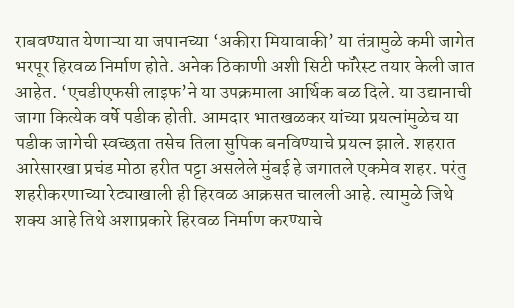राबवण्यात येणाऱ्या या जपानच्या ‘अकीरा मियावाकी’ या तंत्रामुळे कमी जागेत भरपूर हिरवळ निर्माण होते. अनेक ठिकाणी अशी सिटी फॉरेस्ट तयार केली जात आहेत. ‘एचडीएफसी लाइफ’ने या उपक्रमाला आर्थिक बळ दिले. या उद्यानाची जागा कित्येक वर्षे पडीक होती. आमदार भातखळकर यांच्या प्रयत्नांमुळेच या पडीक जागेची स्वच्छता तसेच तिला सुपिक बनविण्याचे प्रयत्न झाले. शहरात आरेसारखा प्रचंड मोठा हरीत पट्टा असलेले मुंबई हे जगातले एकमेव शहर. परंतु शहरीकरणाच्या रेट्याखाली ही हिरवळ आक्रसत चालली आहे. त्यामुळे जिथे शक्य आहे तिथे अशाप्रकारे हिरवळ निर्माण करण्याचे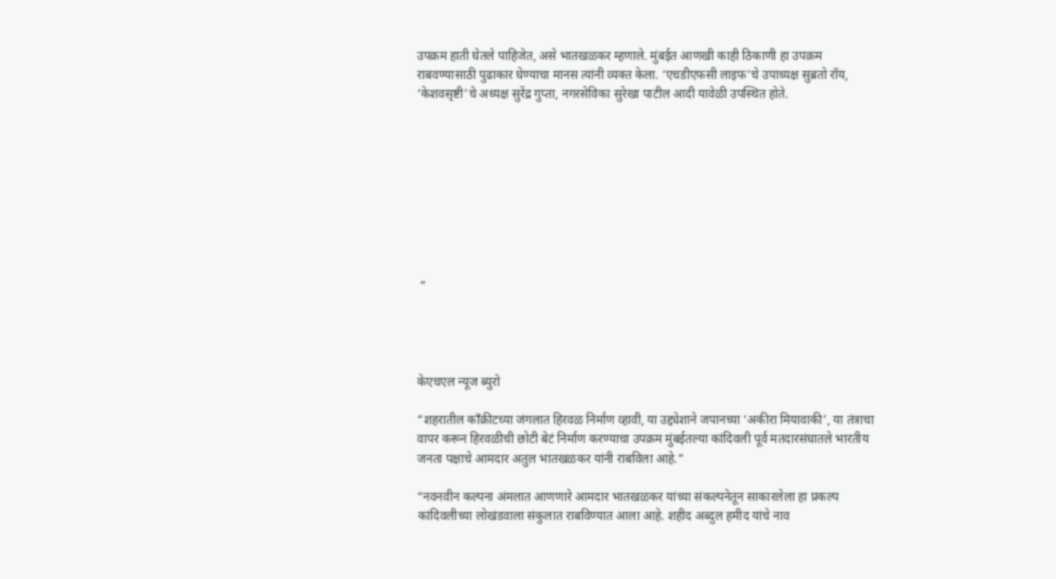उपक्रम हाती घेतले पाहिजेत, असे भातखळकर म्हणाले. मुंबईत आणखी काही ठिकाणी हा उपक्रम राबवण्यासाठी पुढाकार घेण्याचा मानस त्यांनी व्यक्त केला. ‘एचडीएफसी लाइफ’चे उपाध्यक्ष सुब्रतो रॉय, ‘केशवसृष्टी’चे अध्यक्ष सुरेंद्र गुप्ता, नगरसेविका सुरेखा पाटील आदी यावेळी उपस्थित होते.









 ”




केएचएल न्यूज ब्युरो

“शहरातील काँक्रीटच्या जंगलात हिरवळ निर्माण व्हावी, या उद्द्येशाने जपानच्या ‘अकीरा मियावाकी’, या तंत्राचा वापर करून हिरवळीची छोटी बेटं निर्माण करण्याचा उपक्रम मुंबईतल्या कांदिवली पूर्व मतदारसंघातले भारतीय जनता पक्षाचे आमदार अतुल भातखळकर यांनी राबविला आहे.”

“नवनवीन कल्पना अंमलात आणणारे आमदार भातखळकर यांच्या संकल्पनेतून साकारलेला हा प्रकल्प कांदिवलीच्या लोखंडवाला संकुलात राबविण्यात आला आहे. शहीद अब्दुल हमीद यांचे नाव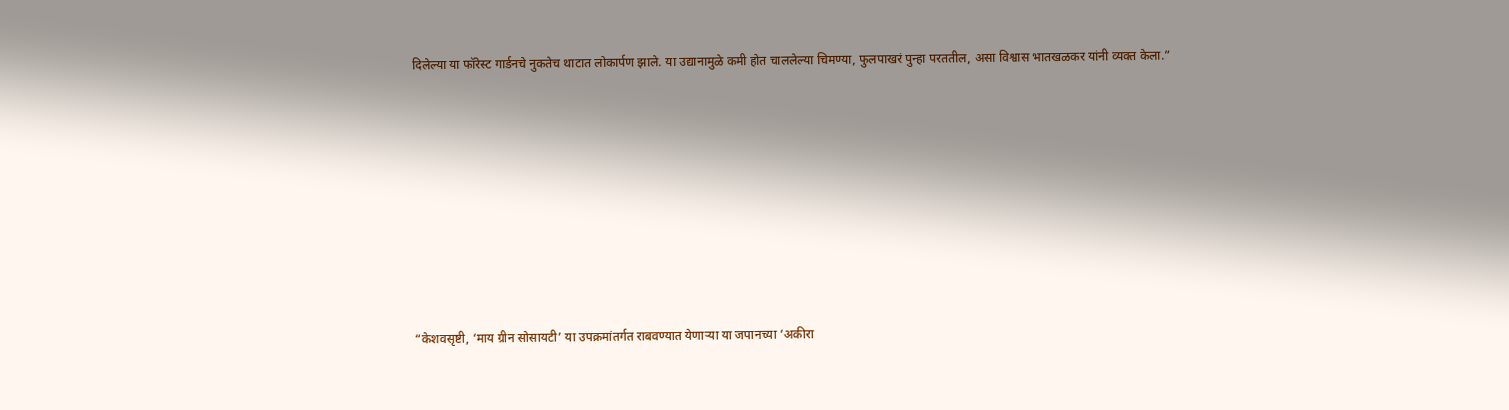दिलेल्या या फॉरेस्ट गार्डनचे नुकतेच थाटात लोकार्पण झाले. या उद्यानामुळे कमी होत चाललेल्या चिमण्या, फुलपाखरं पुन्हा परततील, असा विश्वास भातखळकर यांनी व्यक्त केला.”









“केशवसृष्टी, ‘माय ग्रीन सोसायटी’ या उपक्रमांतर्गत राबवण्यात येणाऱ्या या जपानच्या ‘अकीरा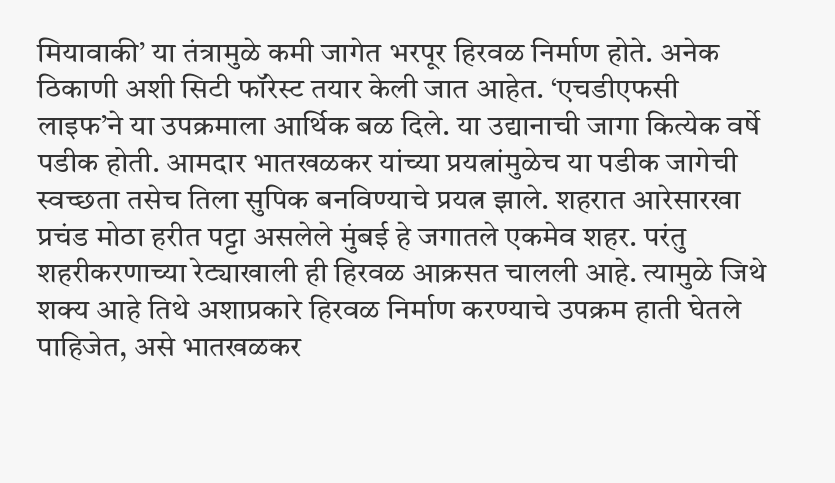मियावाकी’ या तंत्रामुळे कमी जागेत भरपूर हिरवळ निर्माण होते. अनेक ठिकाणी अशी सिटी फॉरेस्ट तयार केली जात आहेत. ‘एचडीएफसी लाइफ’ने या उपक्रमाला आर्थिक बळ दिले. या उद्यानाची जागा कित्येक वर्षे पडीक होती. आमदार भातखळकर यांच्या प्रयत्नांमुळेच या पडीक जागेची स्वच्छता तसेच तिला सुपिक बनविण्याचे प्रयत्न झाले. शहरात आरेसारखा प्रचंड मोठा हरीत पट्टा असलेले मुंबई हे जगातले एकमेव शहर. परंतु शहरीकरणाच्या रेट्याखाली ही हिरवळ आक्रसत चालली आहे. त्यामुळे जिथे शक्य आहे तिथे अशाप्रकारे हिरवळ निर्माण करण्याचे उपक्रम हाती घेतले पाहिजेत, असे भातखळकर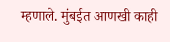म्हणाले. मुंबईत आणखी काही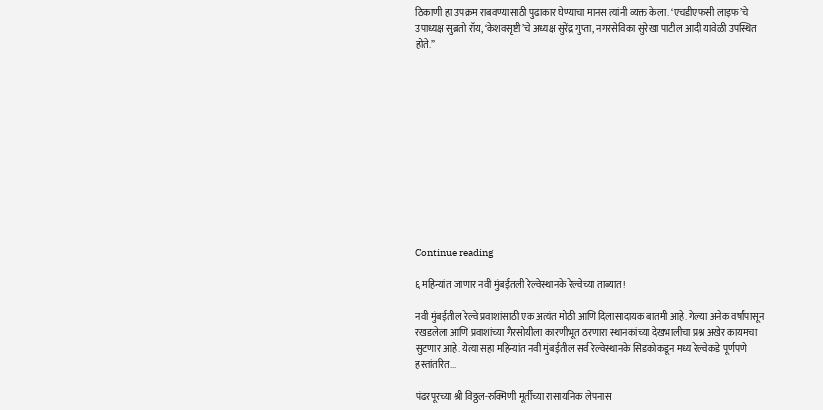ठिकाणी हा उपक्रम राबवण्यासाठी पुढाकार घेण्याचा मानस त्यांनी व्यक्त केला. ‘एचडीएफसी लाइफ’चे उपाध्यक्ष सुब्रतो रॉय, ‘केशवसृष्टी’चे अध्यक्ष सुरेंद्र गुप्ता, नगरसेविका सुरेखा पाटील आदी यावेळी उपस्थित होते.”












Continue reading

६ महिन्यांत जाणार नवी मुंबईतली रेल्वेस्थानके रेल्वेच्या ताब्यात!

नवी मुंबईतील रेल्वे प्रवाशांसाठी एक अत्यंत मोठी आणि दिलासादायक बातमी आहे. गेल्या अनेक वर्षांपासून रखडलेला आणि प्रवाशांच्या गैरसोयीला कारणीभूत ठरणारा स्थानकांच्या देखभालीचा प्रश्न अखेर कायमचा सुटणार आहे. येत्या सहा महिन्यांत नवी मुंबईतील सर्व रेल्वेस्थानके सिडकोकडून मध्य रेल्वेकडे पूर्णपणे हस्तांतरित...

पंढरपूरच्या श्री विठ्ठल-रुक्मिणी मूर्तीच्या रासायनिक लेपनास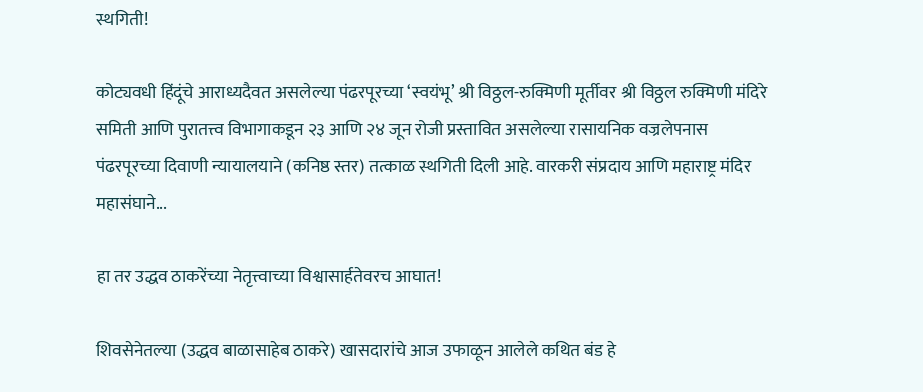स्थगिती!

कोट्यवधी हिंदूंचे आराध्यदैवत असलेल्या पंढरपूरच्या ‘स्वयंभू’ श्री विठ्ठल-रुक्मिणी मूर्तीवर श्री विठ्ठल रुक्मिणी मंदिरे समिती आणि पुरातत्त्व विभागाकडून २३ आणि २४ जून रोजी प्रस्तावित असलेल्या रासायनिक वज्रलेपनास पंढरपूरच्या दिवाणी न्यायालयाने (कनिष्ठ स्तर) तत्काळ स्थगिती दिली आहे. वारकरी संप्रदाय आणि महाराष्ट्र मंदिर महासंघाने...

हा तर उद्धव ठाकरेंच्या नेतृत्त्वाच्या विश्वासार्हतेवरच आघात!

शिवसेनेतल्या (उद्धव बाळासाहेब ठाकरे) खासदारांचे आज उफाळून आलेले कथित बंड हे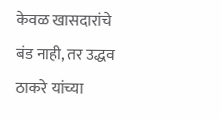केवळ खासदारांचे बंड नाही, तर उद्धव ठाकरे यांच्या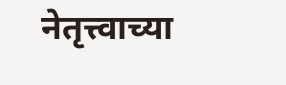नेतृत्त्वाच्या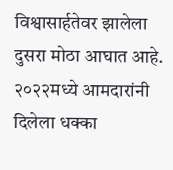विश्वासार्हतेवर झालेला दुसरा मोठा आघात आहे. २०२२मध्ये आमदारांनी दिलेला धक्का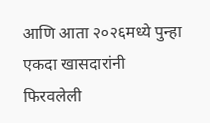आणि आता २०२६मध्ये पुन्हा एकदा खासदारांनी फिरवलेली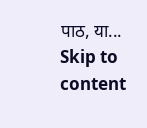पाठ, या...
Skip to content